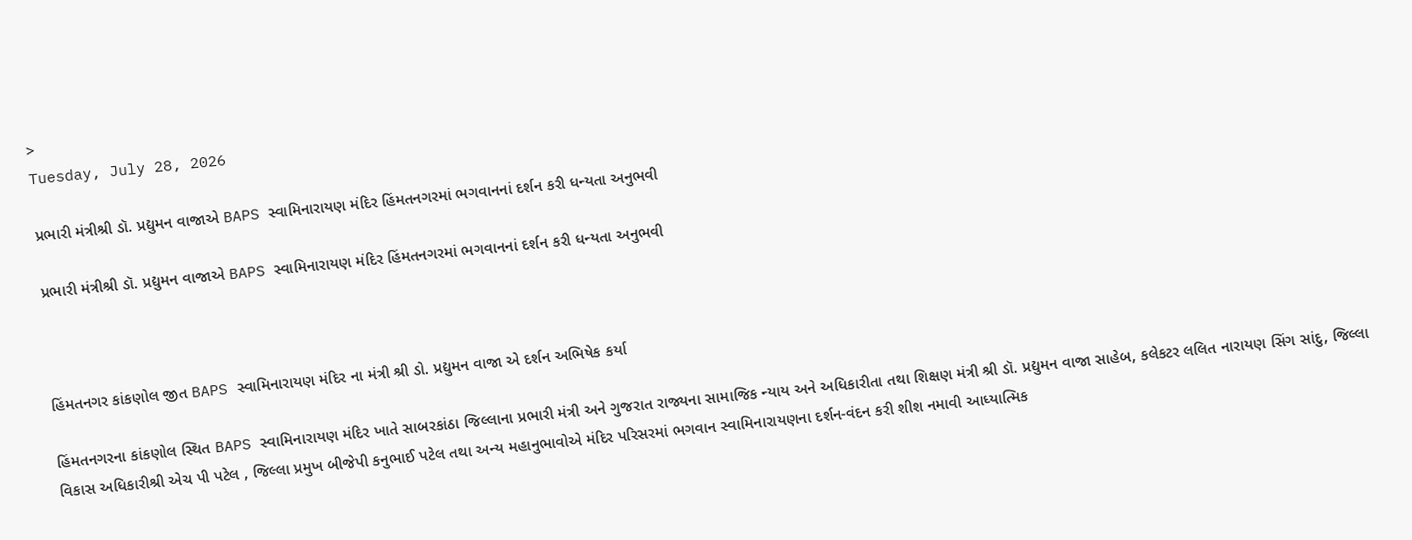>
Tuesday, July 28, 2026

પ્રભારી મંત્રીશ્રી ડૉ. પ્રદ્યુમન વાજાએ BAPS સ્વામિનારાયણ મંદિર હિંમતનગરમાં ભગવાનનાં દર્શન કરી ધન્યતા અનુભવી

પ્રભારી મંત્રીશ્રી ડૉ. પ્રદ્યુમન વાજાએ BAPS સ્વામિનારાયણ મંદિર હિંમતનગરમાં ભગવાનનાં દર્શન કરી ધન્યતા અનુભવી



હિંમતનગર કાંકણોલ જીત BAPS સ્વામિનારાયણ મંદિર ના મંત્રી શ્રી ડો. પ્રદ્યુમન વાજા એ દર્શન અભિષેક કર્યા

હિંમતનગરના કાંકણોલ સ્થિત BAPS સ્વામિનારાયણ મંદિર ખાતે સાબરકાંઠા જિલ્લાના પ્રભારી મંત્રી અને ગુજરાત રાજ્યના સામાજિક ન્યાય અને અધિકારીતા તથા શિક્ષણ મંત્રી શ્રી ડૉ. પ્રદ્યુમન વાજા સાહેબ, કલેકટર લલિત નારાયણ સિંગ સાંદુ, જિલ્લા વિકાસ અધિકારીશ્રી એચ પી પટેલ , જિલ્લા પ્રમુખ બીજેપી કનુભાઈ પટેલ તથા અન્ય મહાનુભાવોએ મંદિર પરિસરમાં ભગવાન સ્વામિનારાયણના દર્શન-વંદન કરી શીશ નમાવી આધ્યાત્મિક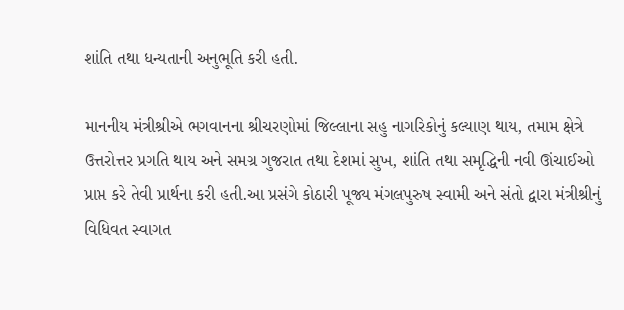શાંતિ તથા ધન્યતાની અનુભૂતિ કરી હતી.

માનનીય મંત્રીશ્રીએ ભગવાનના શ્રીચરણોમાં જિલ્લાના સહુ નાગરિકોનું કલ્યાણ થાય, તમામ ક્ષેત્રે ઉત્તરોત્તર પ્રગતિ થાય અને સમગ્ર ગુજરાત તથા દેશમાં સુખ, શાંતિ તથા સમૃદ્ધિની નવી ઊંચાઈઓ પ્રાપ્ત કરે તેવી પ્રાર્થના કરી હતી.આ પ્રસંગે કોઠારી પૂજ્ય મંગલપુરુષ સ્વામી અને સંતો દ્વારા મંત્રીશ્રીનું વિધિવત સ્વાગત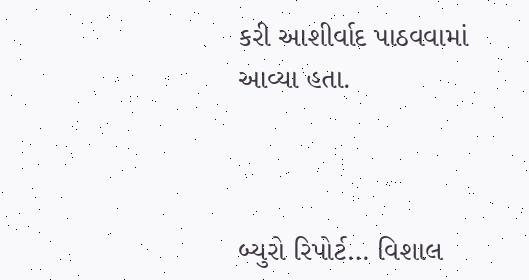કરી આશીર્વાદ પાઠવવામાં આવ્યા હતા.



બ્યુરો રિપોર્ટ… વિશાલ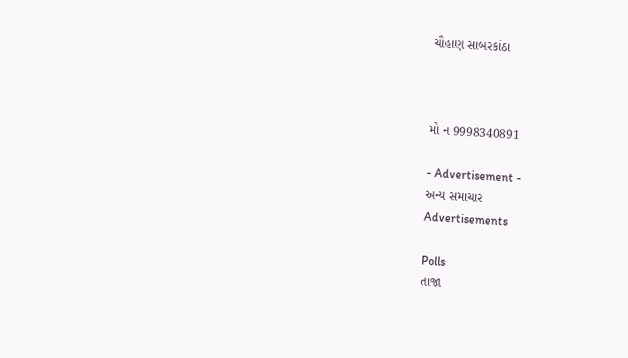ચૌહાણ સાબરકાંઠા



મો ન 9998340891

- Advertisement -
અન્ય સમાચાર
Advertisements

Polls
તાજા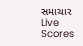સમાચાર
Live Scores